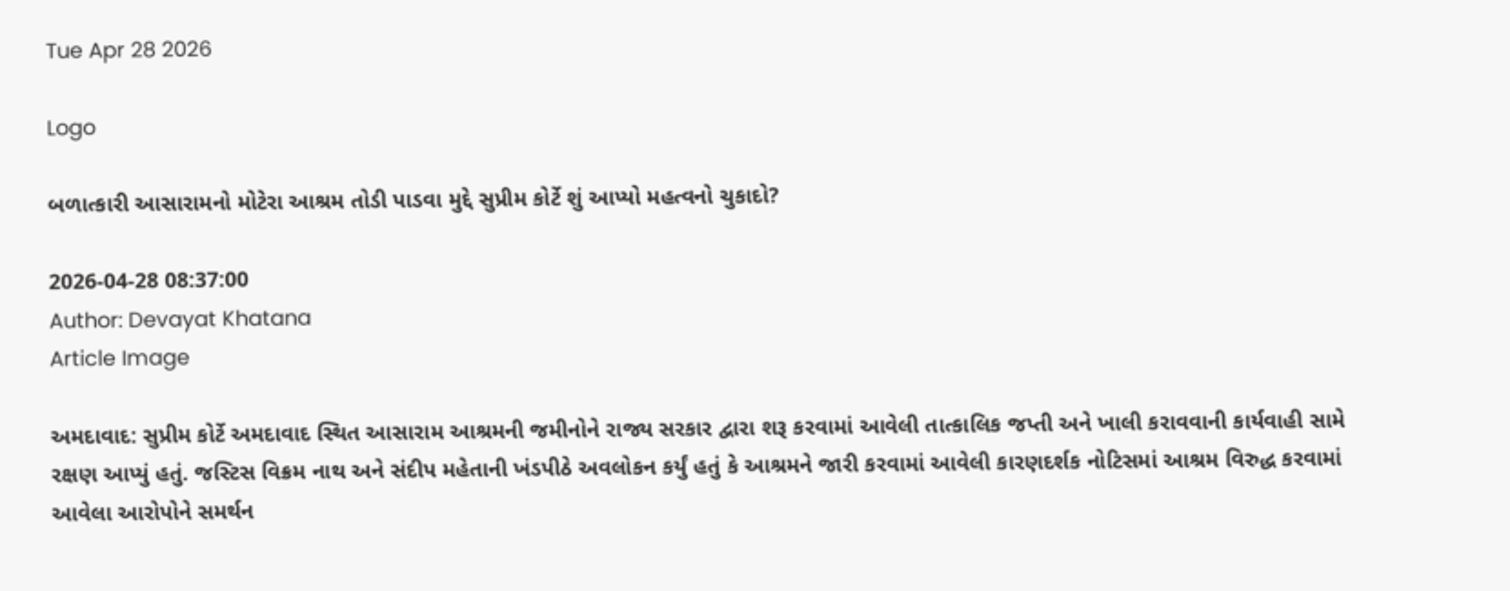Tue Apr 28 2026

Logo

બળાત્કારી આસારામનો મોટેરા આશ્રમ તોડી પાડવા મુદ્દે સુપ્રીમ કોર્ટે શું આપ્યો મહત્વનો ચુકાદો?

2026-04-28 08:37:00
Author: Devayat Khatana
Article Image

અમદાવાદ: સુપ્રીમ કોર્ટે અમદાવાદ સ્થિત આસારામ આશ્રમની જમીનોને રાજ્ય સરકાર દ્વારા શરૂ કરવામાં આવેલી તાત્કાલિક જપ્તી અને ખાલી કરાવવાની કાર્યવાહી સામે રક્ષણ આપ્યું હતું. જસ્ટિસ વિક્રમ નાથ અને સંદીપ મહેતાની ખંડપીઠે અવલોકન કર્યું હતું કે આશ્રમને જારી કરવામાં આવેલી કારણદર્શક નોટિસમાં આશ્રમ વિરુદ્ધ કરવામાં આવેલા આરોપોને સમર્થન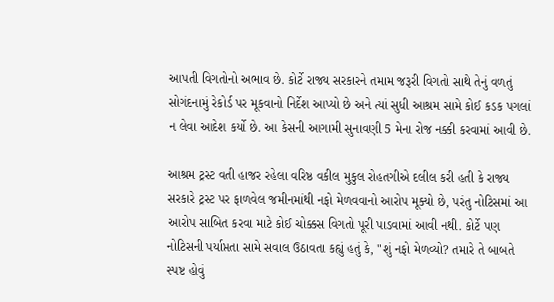આપતી વિગતોનો અભાવ છે. કોર્ટે રાજ્ય સરકારને તમામ જરૂરી વિગતો સાથે તેનું વળતું સોગંદનામું રેકોર્ડ પર મૂકવાનો નિર્દેશ આપ્યો છે અને ત્યાં સુધી આશ્રમ સામે કોઈ કડક પગલાં ન લેવા આદેશ કર્યો છે. આ કેસની આગામી સુનાવણી 5 મેના રોજ નક્કી કરવામાં આવી છે.

આશ્રમ ટ્રસ્ટ વતી હાજર રહેલા વરિષ્ઠ વકીલ મુકુલ રોહતગીએ દલીલ કરી હતી કે રાજ્ય સરકારે ટ્રસ્ટ પર ફાળવેલ જમીનમાંથી નફો મેળવવાનો આરોપ મૂક્યો છે, પરંતુ નોટિસમાં આ આરોપ સાબિત કરવા માટે કોઈ ચોક્કસ વિગતો પૂરી પાડવામાં આવી નથી. કોર્ટે પણ નોટિસની પર્યાપ્તતા સામે સવાલ ઉઠાવતા કહ્યું હતું કે, "શું નફો મેળવ્યો? તમારે તે બાબતે સ્પષ્ટ હોવું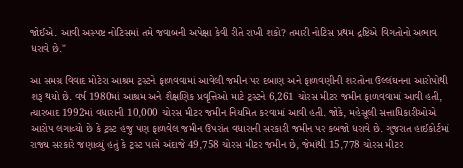જોઈએ. આવી અસ્પષ્ટ નોટિસમાં તમે જવાબની અપેક્ષા કેવી રીતે રાખી શકો? તમારી નોટિસ પ્રથમ દ્રષ્ટિએ વિગતોનો અભાવ ધરાવે છે."

આ સમગ્ર વિવાદ મોટેરા આશ્રમ ટ્રસ્ટને ફાળવવામાં આવેલી જમીન પર દબાણ અને ફાળવણીની શરતોના ઉલ્લંઘનના આરોપોથી શરૂ થયો છે. વર્ષ 1980માં આશ્રમ અને શૈક્ષણિક પ્રવૃત્તિઓ માટે ટ્રસ્ટને 6,261 ચોરસ મીટર જમીન ફાળવવામાં આવી હતી, ત્યારબાદ 1992માં વધારાની 10,000 ચોરસ મીટર જમીન નિયમિત કરવામાં આવી હતી. જોકે, મહેસૂલી સત્તાધિકારીઓએ આરોપ લગાવ્યો છે કે ટ્રસ્ટ હજુ પણ ફાળવેલ જમીન ઉપરાંત વધારાની સરકારી જમીન પર કબજો ધરાવે છે. ગુજરાત હાઈકોર્ટમાં રાજ્ય સરકારે જણાવ્યું હતું કે ટ્રસ્ટ પાસે અંદાજે 49,758 ચોરસ મીટર જમીન છે, જેમાંથી 15,778 ચોરસ મીટર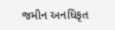જમીન અનધિકૃત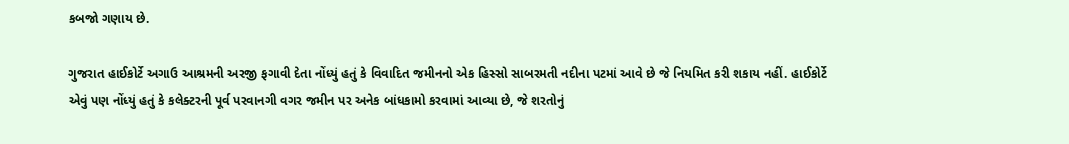કબજો ગણાય છે.

ગુજરાત હાઈકોર્ટે અગાઉ આશ્રમની અરજી ફગાવી દેતા નોંધ્યું હતું કે વિવાદિત જમીનનો એક હિસ્સો સાબરમતી નદીના પટમાં આવે છે જે નિયમિત કરી શકાય નહીં. હાઈકોર્ટે એવું પણ નોંધ્યું હતું કે કલેક્ટરની પૂર્વ પરવાનગી વગર જમીન પર અનેક બાંધકામો કરવામાં આવ્યા છે, જે શરતોનું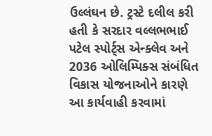ઉલ્લંઘન છે. ટ્રસ્ટે દલીલ કરી હતી કે સરદાર વલ્લભભાઈ પટેલ સ્પોર્ટ્સ એન્ક્લેવ અને 2036 ઓલિમ્પિક્સ સંબંધિત વિકાસ યોજનાઓને કારણે આ કાર્યવાહી કરવામાં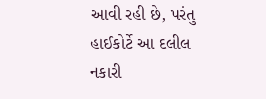આવી રહી છે, પરંતુ હાઈકોર્ટે આ દલીલ નકારી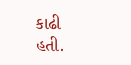કાઢી હતી.